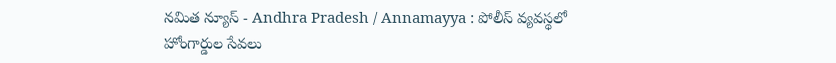నమిత న్యూస్ - Andhra Pradesh / Annamayya : పోలీస్ వ్యవస్థలో హోంగార్డుల సేవలు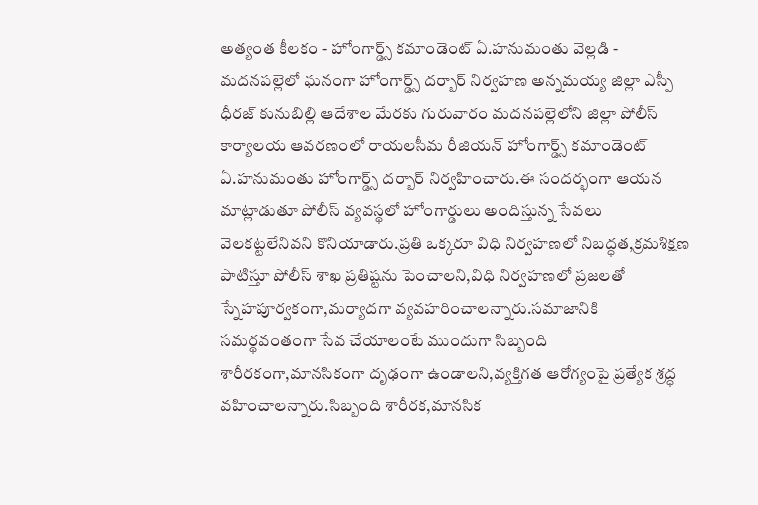అత్యంత కీలకం - హోంగార్డ్స్ కమాండెంట్ ఏ.హనుమంతు వెల్లడి - మదనపల్లెలో ఘనంగా హోంగార్డ్స్ దర్బార్ నిర్వహణ అన్నమయ్య జిల్లా ఎస్పీ ధీరజ్ కునుబిల్లి ఆదేశాల మేరకు గురువారం మదనపల్లెలోని జిల్లా పోలీస్ కార్యాలయ ఆవరణంలో రాయలసీమ రీజియన్ హోంగార్డ్స్ కమాండెంట్ ఏ.హనుమంతు హోంగార్డ్స్ దర్బార్ నిర్వహించారు.ఈ సందర్భంగా ఆయన మాట్లాడుతూ పోలీస్ వ్యవస్థలో హోంగార్డులు అందిస్తున్న సేవలు వెలకట్టలేనివని కొనియాడారు.ప్రతి ఒక్కరూ విధి నిర్వహణలో నిబద్ధత,క్రమశిక్షణ పాటిస్తూ పోలీస్ శాఖ ప్రతిష్టను పెంచాలని,విధి నిర్వహణలో ప్రజలతో స్నేహపూర్వకంగా,మర్యాదగా వ్యవహరించాలన్నారు.సమాజానికి సమర్థవంతంగా సేవ చేయాలంటే ముందుగా సిబ్బంది శారీరకంగా,మానసికంగా దృఢంగా ఉండాలని,వ్యక్తిగత ఆరోగ్యంపై ప్రత్యేక శ్రద్ధ వహించాలన్నారు.సిబ్బంది శారీరక,మానసిక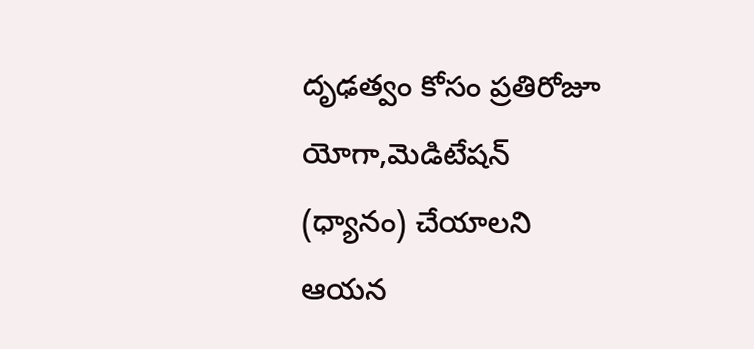దృఢత్వం కోసం ప్రతిరోజూ యోగా,మెడిటేషన్ (ధ్యానం) చేయాలని ఆయన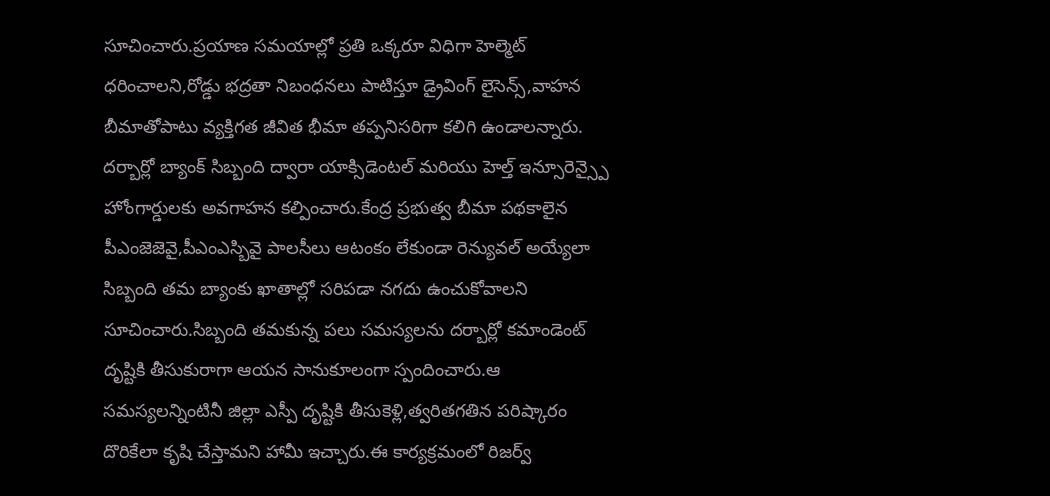సూచించారు.ప్రయాణ సమయాల్లో ప్రతి ఒక్కరూ విధిగా హెల్మెట్ ధరించాలని,రోడ్డు భద్రతా నిబంధనలు పాటిస్తూ డ్రైవింగ్ లైసెన్స్,వాహన బీమాతోపాటు వ్యక్తిగత జీవిత భీమా తప్పనిసరిగా కలిగి ఉండాలన్నారు. దర్బార్లో బ్యాంక్ సిబ్బంది ద్వారా యాక్సిడెంటల్ మరియు హెల్త్ ఇన్సూరెన్స్పై హోంగార్డులకు అవగాహన కల్పించారు.కేంద్ర ప్రభుత్వ బీమా పథకాలైన పీఎంజెజెవై,పీఎంఎస్బివై పాలసీలు ఆటంకం లేకుండా రెన్యువల్ అయ్యేలా సిబ్బంది తమ బ్యాంకు ఖాతాల్లో సరిపడా నగదు ఉంచుకోవాలని సూచించారు.సిబ్బంది తమకున్న పలు సమస్యలను దర్బార్లో కమాండెంట్ దృష్టికి తీసుకురాగా ఆయన సానుకూలంగా స్పందించారు.ఆ సమస్యలన్నింటినీ జిల్లా ఎస్పీ దృష్టికి తీసుకెళ్లి,త్వరితగతిన పరిష్కారం దొరికేలా కృషి చేస్తామని హామీ ఇచ్చారు.ఈ కార్యక్రమంలో రిజర్వ్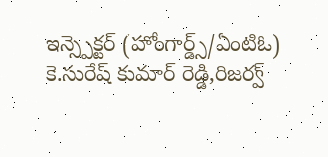ఇన్స్పెక్టర్ (హోంగార్డ్స్/ఏంటిఓ) కె.సురేష్ కుమార్ రెడ్డి,రిజర్వ్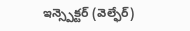ఇన్స్పెక్టర్ (వెల్ఫేర్)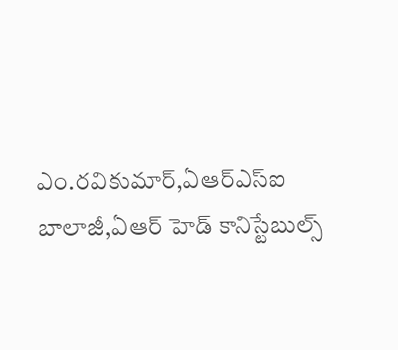ఎం.రవికుమార్,ఏఆర్ఎస్ఐ బాలాజీ,ఏఆర్ హెడ్ కానిస్టేబుల్స్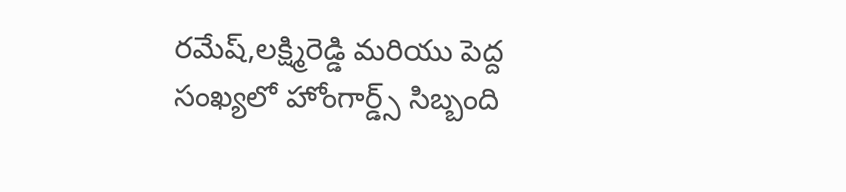రమేష్,లక్ష్మిరెడ్డి మరియు పెద్ద సంఖ్యలో హోంగార్డ్స్ సిబ్బంది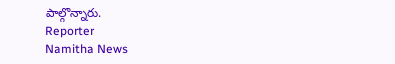పాల్గొన్నారు.
Reporter
Namitha News